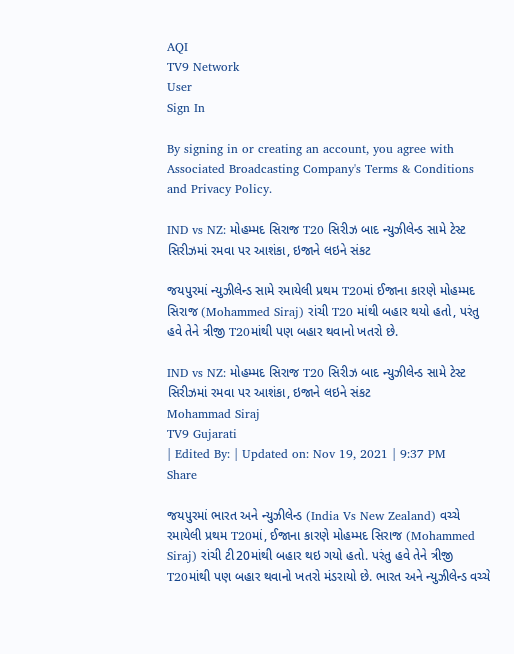AQI
TV9 Network
User
Sign In

By signing in or creating an account, you agree with Associated Broadcasting Company's Terms & Conditions and Privacy Policy.

IND vs NZ: મોહમ્મદ સિરાજ T20 સિરીઝ બાદ ન્યુઝીલેન્ડ સામે ટેસ્ટ સિરીઝમાં રમવા પર આશંકા, ઇજાને લઇને સંકટ

જયપુરમાં ન્યુઝીલેન્ડ સામે રમાયેલી પ્રથમ T20માં ઈજાના કારણે મોહમ્મદ સિરાજ (Mohammed Siraj) રાંચી T20 માંથી બહાર થયો હતો, પરંતુ હવે તેને ત્રીજી T20માંથી પણ બહાર થવાનો ખતરો છે.

IND vs NZ: મોહમ્મદ સિરાજ T20 સિરીઝ બાદ ન્યુઝીલેન્ડ સામે ટેસ્ટ સિરીઝમાં રમવા પર આશંકા, ઇજાને લઇને સંકટ
Mohammad Siraj
TV9 Gujarati
| Edited By: | Updated on: Nov 19, 2021 | 9:37 PM
Share

જયપુરમાં ભારત અને ન્યુઝીલેન્ડ (India Vs New Zealand) વચ્ચે રમાયેલી પ્રથમ T20માં, ઈજાના કારણે મોહમ્મદ સિરાજ (Mohammed Siraj) રાંચી ટી20માંથી બહાર થઇ ગયો હતો. પરંતુ હવે તેને ત્રીજી T20માંથી પણ બહાર થવાનો ખતરો મંડરાયો છે. ભારત અને ન્યુઝીલેન્ડ વચ્ચે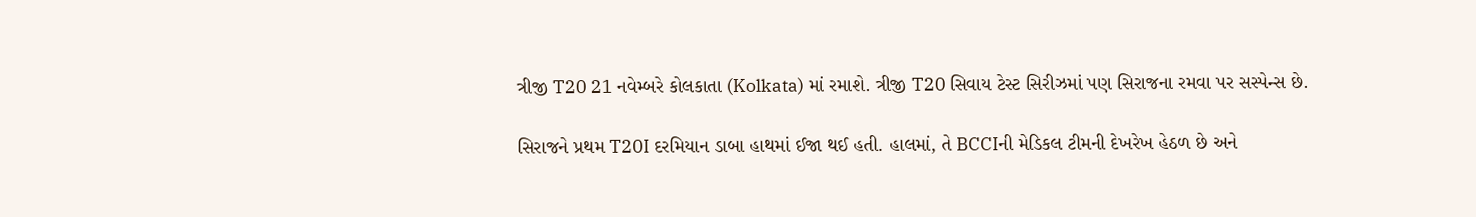ત્રીજી T20 21 નવેમ્બરે કોલકાતા (Kolkata) માં રમાશે. ત્રીજી T20 સિવાય ટેસ્ટ સિરીઝમાં પણ સિરાજના રમવા પર સસ્પેન્સ છે.

સિરાજને પ્રથમ T20I દરમિયાન ડાબા હાથમાં ઈજા થઈ હતી. હાલમાં, તે BCCIની મેડિકલ ટીમની દેખરેખ હેઠળ છે અને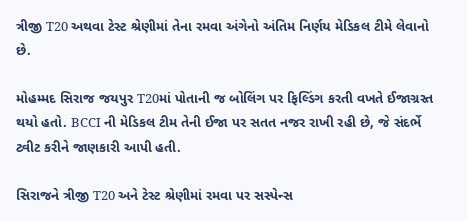ત્રીજી T20 અથવા ટેસ્ટ શ્રેણીમાં તેના રમવા અંગેનો અંતિમ નિર્ણય મેડિકલ ટીમે લેવાનો છે.

મોહમ્મદ સિરાજ જયપુર T20માં પોતાની જ બોલિંગ પર ફિલ્ડિંગ કરતી વખતે ઈજાગ્રસ્ત થયો હતો. BCCI ની મેડિકલ ટીમ તેની ઈજા પર સતત નજર રાખી રહી છે, જે સંદર્ભે ટ્વીટ કરીને જાણકારી આપી હતી.

સિરાજને ત્રીજી T20 અને ટેસ્ટ શ્રેણીમાં રમવા પર સસ્પેન્સ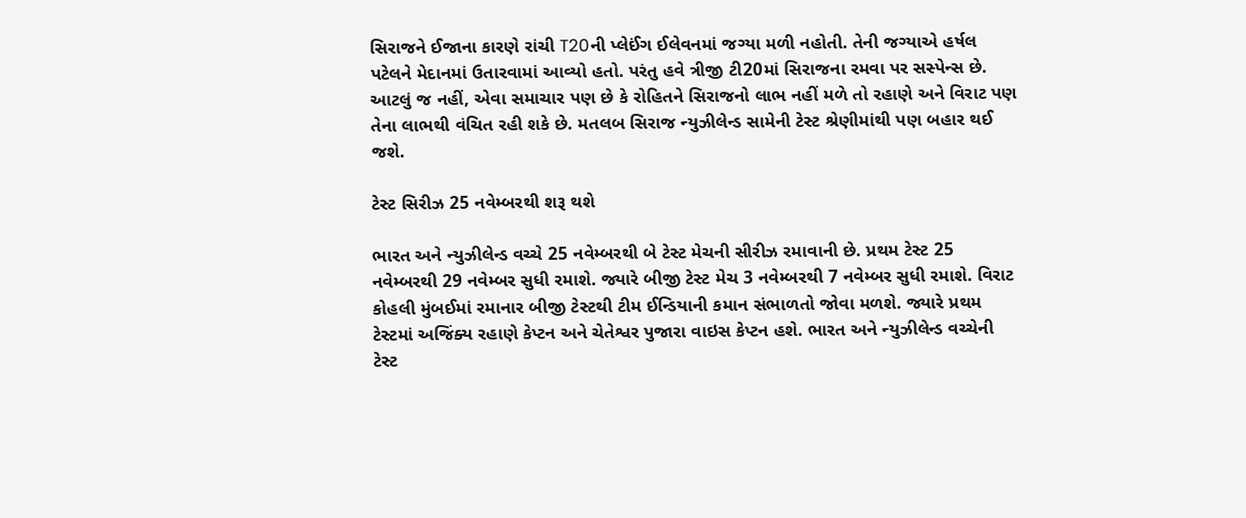સિરાજને ઈજાના કારણે રાંચી T20ની પ્લેઈંગ ઈલેવનમાં જગ્યા મળી નહોતી. તેની જગ્યાએ હર્ષલ પટેલને મેદાનમાં ઉતારવામાં આવ્યો હતો. પરંતુ હવે ત્રીજી ટી20માં સિરાજના રમવા પર સસ્પેન્સ છે. આટલું જ નહીં, એવા સમાચાર પણ છે કે રોહિતને સિરાજનો લાભ નહીં મળે તો રહાણે અને વિરાટ પણ તેના લાભથી વંચિત રહી શકે છે. મતલબ સિરાજ ન્યુઝીલેન્ડ સામેની ટેસ્ટ શ્રેણીમાંથી પણ બહાર થઈ જશે.

ટેસ્ટ સિરીઝ 25 નવેમ્બરથી શરૂ થશે

ભારત અને ન્યુઝીલેન્ડ વચ્ચે 25 નવેમ્બરથી બે ટેસ્ટ મેચની સીરીઝ રમાવાની છે. પ્રથમ ટેસ્ટ 25 નવેમ્બરથી 29 નવેમ્બર સુધી રમાશે. જ્યારે બીજી ટેસ્ટ મેચ 3 નવેમ્બરથી 7 નવેમ્બર સુધી રમાશે. વિરાટ કોહલી મુંબઈમાં રમાનાર બીજી ટેસ્ટથી ટીમ ઈન્ડિયાની કમાન સંભાળતો જોવા મળશે. જ્યારે પ્રથમ ટેસ્ટમાં અજિંક્ય રહાણે કેપ્ટન અને ચેતેશ્વર પુજારા વાઇસ કેપ્ટન હશે. ભારત અને ન્યુઝીલેન્ડ વચ્ચેની ટેસ્ટ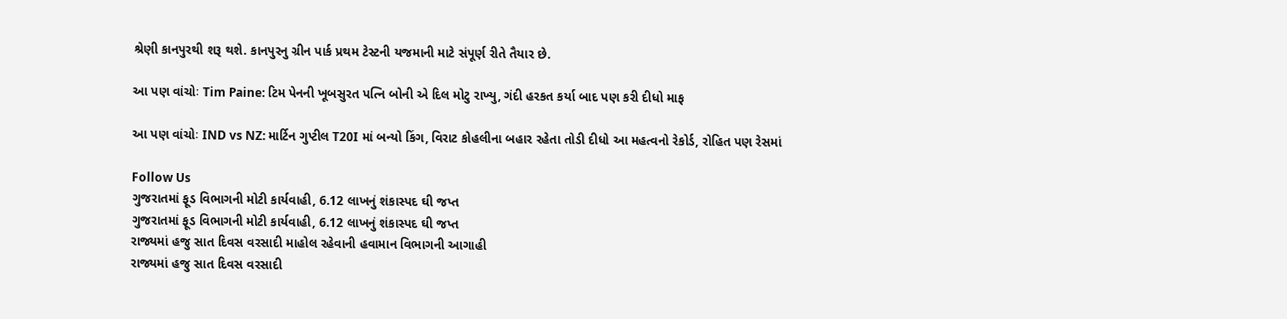શ્રેણી કાનપુરથી શરૂ થશે. કાનપુરનુ ગ્રીન પાર્ક પ્રથમ ટેસ્ટની યજમાની માટે સંપૂર્ણ રીતે તૈયાર છે.

આ પણ વાંચોઃ Tim Paine: ટિમ પેનની ખૂબસુરત પત્નિ બોની એ દિલ મોટુ રાખ્યુ, ગંદી હરકત કર્યા બાદ પણ કરી દીધો માફ

આ પણ વાંચોઃ IND vs NZ: માર્ટિન ગુપ્ટીલ T20I માં બન્યો કિંગ, વિરાટ કોહલીના બહાર રહેતા તોડી દીધો આ મહત્વનો રેકોર્ડ, રોહિત પણ રેસમાં

Follow Us
ગુજરાતમાં ફૂડ વિભાગની મોટી કાર્યવાહી, 6.12 લાખનું શંકાસ્પદ ઘી જપ્ત
ગુજરાતમાં ફૂડ વિભાગની મોટી કાર્યવાહી, 6.12 લાખનું શંકાસ્પદ ઘી જપ્ત
રાજ્યમાં હજુ સાત દિવસ વરસાદી માહોલ રહેવાની હવામાન વિભાગની આગાહી
રાજ્યમાં હજુ સાત દિવસ વરસાદી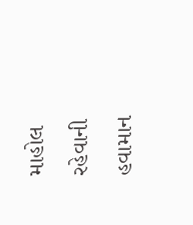માહોલ રહેવાની હવામાન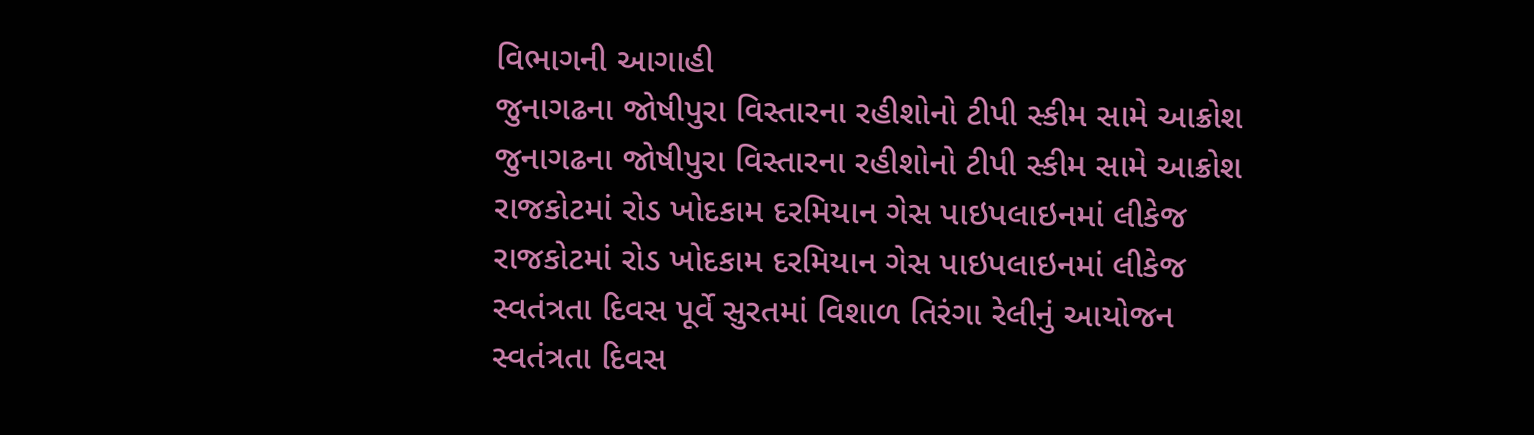વિભાગની આગાહી
જુનાગઢના જોષીપુરા વિસ્તારના રહીશોનો ટીપી સ્કીમ સામે આક્રોશ
જુનાગઢના જોષીપુરા વિસ્તારના રહીશોનો ટીપી સ્કીમ સામે આક્રોશ
રાજકોટમાં રોડ ખોદકામ દરમિયાન ગેસ પાઇપલાઇનમાં લીકેજ
રાજકોટમાં રોડ ખોદકામ દરમિયાન ગેસ પાઇપલાઇનમાં લીકેજ
સ્વતંત્રતા દિવસ પૂર્વે સુરતમાં વિશાળ તિરંગા રેલીનું આયોજન
સ્વતંત્રતા દિવસ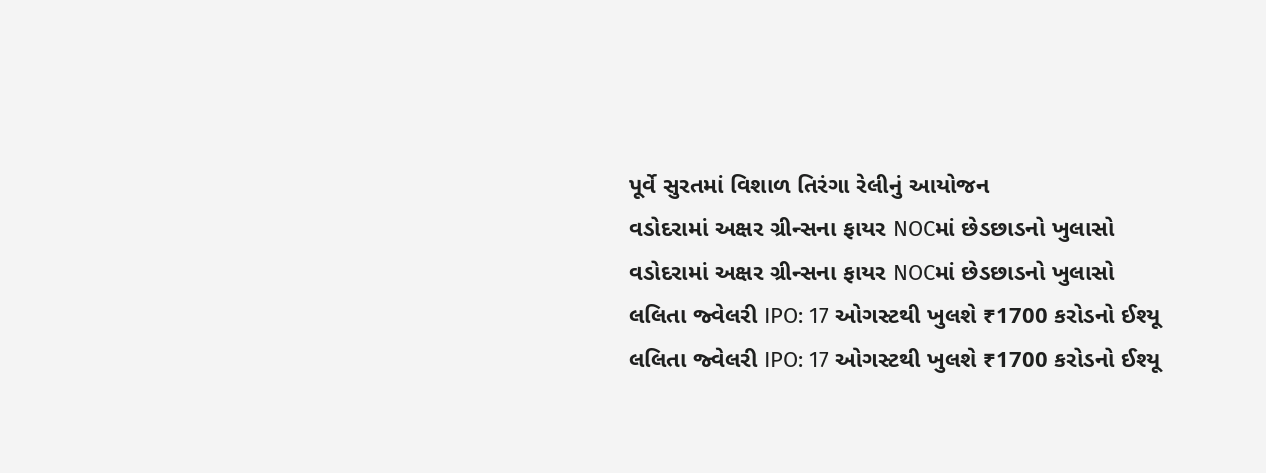પૂર્વે સુરતમાં વિશાળ તિરંગા રેલીનું આયોજન
વડોદરામાં અક્ષર ગ્રીન્સના ફાયર NOCમાં છેડછાડનો ખુલાસો
વડોદરામાં અક્ષર ગ્રીન્સના ફાયર NOCમાં છેડછાડનો ખુલાસો
લલિતા જ્વેલરી IPO: 17 ઓગસ્ટથી ખુલશે ₹1700 કરોડનો ઈશ્યૂ
લલિતા જ્વેલરી IPO: 17 ઓગસ્ટથી ખુલશે ₹1700 કરોડનો ઈશ્યૂ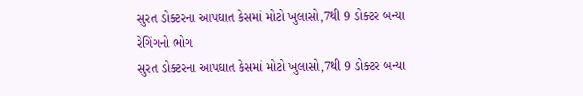સુરત ડોક્ટરના આપઘાત કેસમાં મોટો ખુલાસો,7થી 9 ડોક્ટર બન્યા રેગિંગનો ભોગ
સુરત ડોક્ટરના આપઘાત કેસમાં મોટો ખુલાસો,7થી 9 ડોક્ટર બન્યા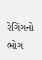રેગિંગનો ભોગ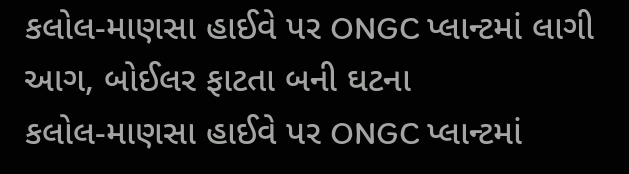કલોલ-માણસા હાઈવે પર ONGC પ્લાન્ટમાં લાગી આગ, બોઈલર ફાટતા બની ઘટના
કલોલ-માણસા હાઈવે પર ONGC પ્લાન્ટમાં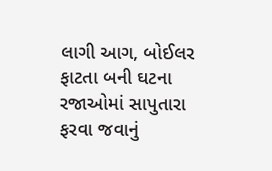લાગી આગ, બોઈલર ફાટતા બની ઘટના
રજાઓમાં સાપુતારા ફરવા જવાનું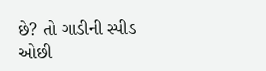છે? તો ગાડીની સ્પીડ ઓછી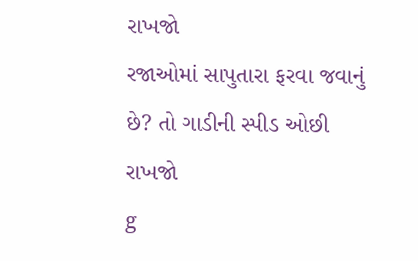રાખજો
રજાઓમાં સાપુતારા ફરવા જવાનું છે? તો ગાડીની સ્પીડ ઓછી રાખજો
g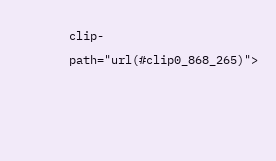clip-path="url(#clip0_868_265)">